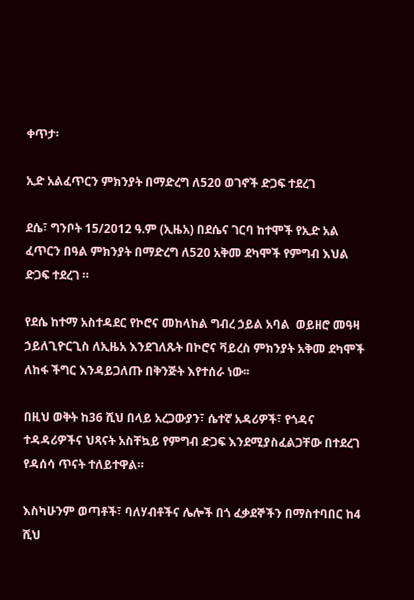ቀጥታ፡

ኢድ አልፈጥርን ምክንያት በማድረግ ለ520 ወገኖች ድጋፍ ተደረገ

ደሴ፣ ግንቦት 15/2012 ዓ.ም (ኢዜአ) በደሴና ገርባ ከተሞች የኢድ አል ፈጥርን በዓል ምክንያት በማድረግ ለ520 አቅመ ደካሞች የምግብ እህል ድጋፍ ተደረገ ።

የደሴ ከተማ አስተዳደር የኮሮና መከላከል ግብረ ኃይል አባል  ወይዘሮ መዓዛ ኃይለጊዮርጊስ ለኢዜአ እንደገለጹት በኮሮና ቫይረስ ምክንያት አቅመ ደካሞች ለከፋ ችግር እንዳይጋለጡ በቅንጅት እየተሰራ ነው፡፡

በዚህ ወቅት ከ36 ሺህ በላይ አረጋውያን፣ ሴተኛ አዳሪዎች፣ የጎዳና ተዳዳሪዎችና ህጻናት አስቸኳይ የምግብ ድጋፍ እንደሚያስፈልጋቸው በተደረገ የዳሰሳ ጥናት ተለይተዋል።

እስካሁንም ወጣቶች፣ ባለሃብቶችና ሌሎች በጎ ፈቃደኞችን በማስተባበር ከ4 ሺህ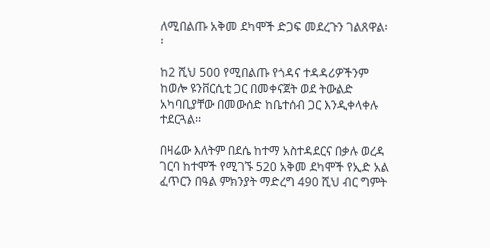ለሚበልጡ አቅመ ደካሞች ድጋፍ መደረጉን ገልጸዋል፡፡

ከ2 ሺህ 500 የሚበልጡ የጎዳና ተዳዳሪዎችንም ከወሎ ዩንቨርሲቲ ጋር በመቀናጀት ወደ ትውልድ አካባቢያቸው በመውሰድ ከቤተሰብ ጋር እንዲቀላቀሉ ተደርጓል፡፡

በዛሬው እለትም በደሴ ከተማ አስተዳደርና በቃሉ ወረዳ ገርባ ከተሞች የሚገኙ 520 አቅመ ደካሞች የኢድ አል ፈጥርን በዓል ምክንያት ማድረግ 490 ሺህ ብር ግምት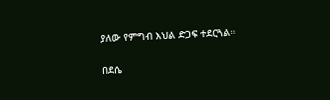ያለው የምግብ እህል ድጋፍ ተደርጓል።

በደሴ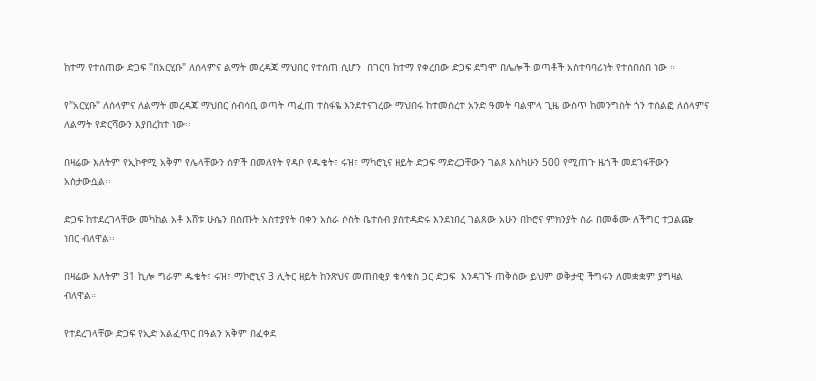ከተማ የተሰጠው ድጋፍ "በአርሂቡ" ለሰላምና ልማት መረዳጃ ማህበር የተሰጠ ሲሆን  በገርባ ከተማ የቀረበው ድጋፍ ደግሞ በሌሎች ወጣቶች አስተባባሪነት የተሰበሰበ ነው ።

የ"አርሂቡ" ለሰላምና ለልማት መረዳጃ ማህበር ሰብሳቢ ወጣት ጣፈጠ ተስፋዬ እንደተናገረው ማህበሩ ከተመሰረተ አንድ ዓመት ባልሞላ ጊዜ ውስጥ ከመንግስት ጎን ተሰልፎ ለሰላምና ለልማት የድርሻውን እያበረከተ ነው፡፡

በዛሬው እለትም የኢኮኖሚ አቅም የሌላቸውን ሰዎች በመለየት የዳቦ የዱቄት፣ ሩዝ፣ ማካሮኒና ዘይት ድጋፍ ማድረጋቸውን ገልጾ እስካሁን 500 የሚጠጉ ዜጎች መደገፋቸውን አስታውሷል፡፡

ድጋፍ ከተደረገላቸው መካከል አቶ እሸቱ ሁሴን በሰጡት አስተያየት በቀን አስራ ሶስት ቤተሰብ ያስተዳድሩ እንደነበረ ገልጸው አሁን በኮሮና ምክንያት ስራ በመቆሙ ለችግር ተጋልጬ ነበር ብለዋል፡፡

በዛሬው እለትም 31 ኪሎ ግራም ዱቄት፣ ሩዝ፣ ማኮሮኒና 3 ሊትር ዘይት ከንጽህና መጠበቂያ ቁሳቁስ ጋር ድጋፍ  እንዳገኙ ጠቅሰው ይህም ወቅታዊ ችግሩን ለመቋቋም ያግዛል ብለዋል።

የተደረገላቸው ድጋፍ የኢድ አልፈጥር በዓልን አቅም በፈቀደ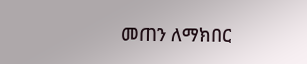መጠን ለማክበር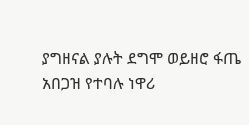ያግዘናል ያሉት ደግሞ ወይዘሮ ፋጤ አበጋዝ የተባሉ ነዋሪ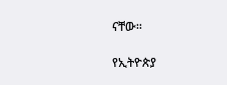ናቸው፡፡

የኢትዮጵያ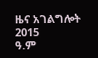ዜና አገልግሎት
2015
ዓ.ም